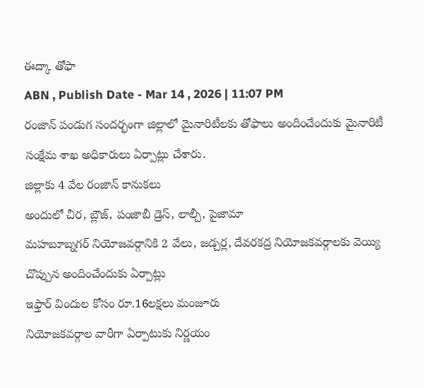ఈద్కా తోఫా
ABN , Publish Date - Mar 14 , 2026 | 11:07 PM
రంజాన్ పండుగ సందర్భంగా జిల్లాలో మైనారిటీలకు తోఫాలు అందించేందుకు మైనారిటీ సంక్షేమ శాఖ అధికారులు ఏర్పాట్లు చేశారు.
జిల్లాకు 4 వేల రంజాన్ కానుకలు
అందులో చీర, బ్లౌజ్, పంజాబీ డ్రెస్, లాల్చీ, పైజామా
మహబూబ్నగర్ నియోజవర్గానికి 2 వేలు, జడ్చర్ల, దేవరకద్ర నియోజకవర్గాలకు వెయ్యి చొప్పున అందించేందుకు ఏర్పాట్లు
ఇఫ్తార్ విందుల కోసం రూ.16లక్షలు మంజూరు
నియోజకవర్గాల వారీగా ఏర్పాటుకు నిర్ణయం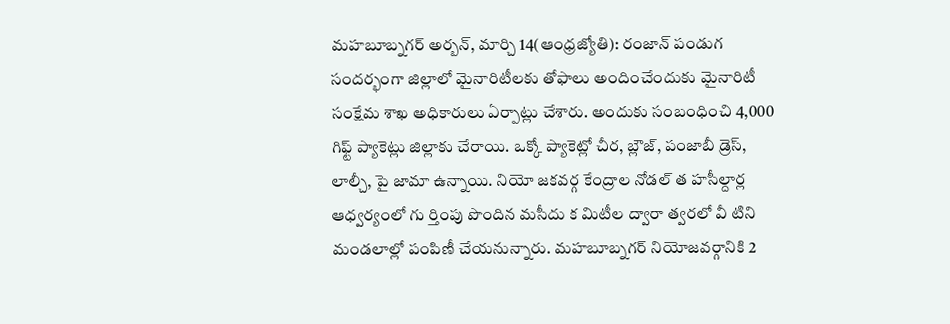మహబూబ్నగర్ అర్బన్, మార్చి 14(ఆంధ్రజ్యోతి): రంజాన్ పండుగ సందర్భంగా జిల్లాలో మైనారిటీలకు తోఫాలు అందించేందుకు మైనారిటీ సంక్షేమ శాఖ అధికారులు ఏర్పాట్లు చేశారు. అందుకు సంబంధించి 4,000 గిఫ్ట్ ప్యాకెట్లు జిల్లాకు చేరాయి. ఒక్కో ప్యాకెట్లో చీర, బ్లౌజ్, పంజాబీ డ్రెస్, లాల్చీ, పై జామా ఉన్నాయి. నియో జకవర్గ కేంద్రాల నోడల్ త హసీల్దార్ల ఆధ్వర్యంలో గు ర్తింపు పొందిన మసీదు క మిటీల ద్వారా త్వరలో వీ టిని మండలాల్లో పంపిణీ చేయనున్నారు. మహబూబ్నగర్ నియోజవర్గానికి 2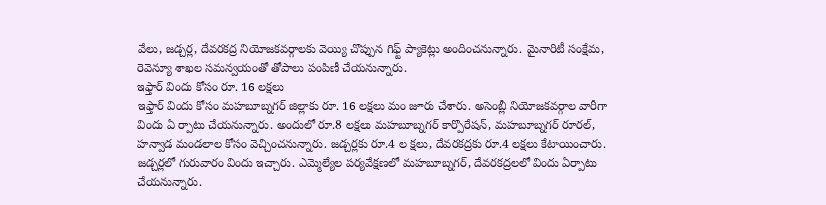వేలు, జడ్చర్ల, దేవరకద్ర నియోజకవర్గాలకు వెయ్యి చొప్పున గిఫ్ట్ ప్యాకెట్లు అందించనున్నారు. మైనారిటీ సంక్షేమ, రెవెన్యూ శాఖల సమన్వయంతో తోపాలు పంపిణీ చేయనున్నారు.
ఇఫ్తార్ విందు కోసం రూ. 16 లక్షలు
ఇఫ్తార్ విందు కోసం మహబూబ్నగర్ జిల్లాకు రూ. 16 లక్షలు మం జూరు చేశారు. అసెంబ్లీ నియోజకవర్గాల వారీగా విందు ఏ ర్పాటు చేయనున్నారు. అందులో రూ.8 లక్షలు మహబూబ్నగర్ కార్పొరేషన్, మహబూబ్నగర్ రూరల్, హన్వాడ మండలాల కోసం వెచ్చించనున్నారు. జడ్చర్లకు రూ.4 ల క్షలు, దేవరకద్రకు రూ.4 లక్షలు కేటాయించారు. జడ్చర్లలో గురువారం విందు ఇచ్చారు. ఎమ్మెల్యేల పర్యవేక్షణలో మహబూబ్నగర్, దేవరకద్రలలో విందు ఏర్పాటు చేయనున్నారు.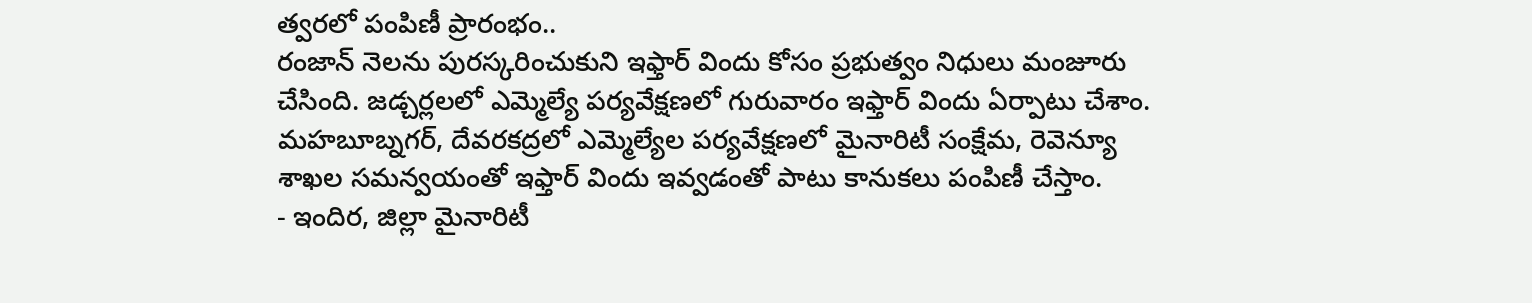త్వరలో పంపిణీ ప్రారంభం..
రంజాన్ నెలను పురస్కరించుకుని ఇఫ్తార్ విందు కోసం ప్రభుత్వం నిధులు మంజూరు చేసింది. జడ్చర్లలలో ఎమ్మెల్యే పర్యవేక్షణలో గురువారం ఇఫ్తార్ విందు ఏర్పాటు చేశాం. మహబూబ్నగర్, దేవరకద్రలో ఎమ్మెల్యేల పర్యవేక్షణలో మైనారిటీ సంక్షేమ, రెవెన్యూ శాఖల సమన్వయంతో ఇఫ్తార్ విందు ఇవ్వడంతో పాటు కానుకలు పంపిణీ చేస్తాం.
- ఇందిర, జిల్లా మైనారిటీ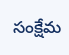సంక్షేమ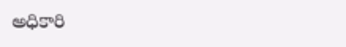అధికారి